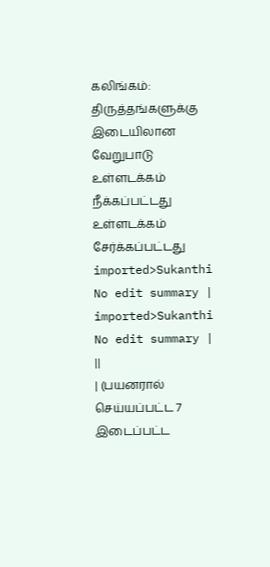கலிங்கம்: திருத்தங்களுக்கு இடையிலான வேறுபாடு
உள்ளடக்கம் நீக்கப்பட்டது உள்ளடக்கம் சேர்க்கப்பட்டது
imported>Sukanthi No edit summary |
imported>Sukanthi No edit summary |
||
| (பயனரால் செய்யப்பட்ட 7 இடைப்பட்ட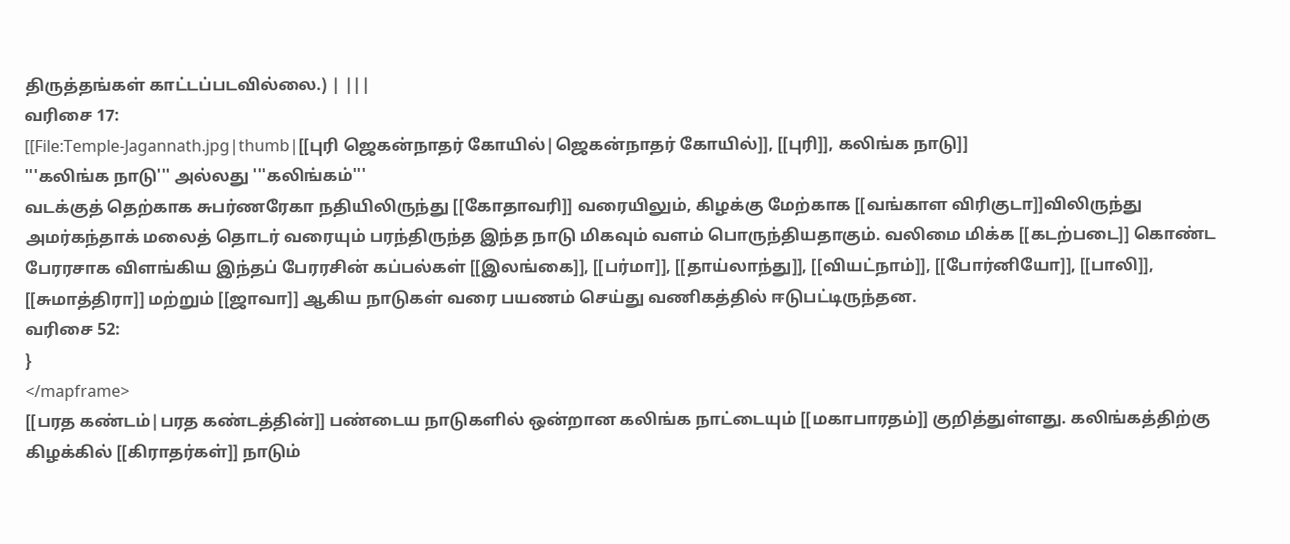திருத்தங்கள் காட்டப்படவில்லை.) | |||
வரிசை 17:
[[File:Temple-Jagannath.jpg|thumb|[[புரி ஜெகன்நாதர் கோயில்|ஜெகன்நாதர் கோயில்]], [[புரி]], கலிங்க நாடு]]
'''கலிங்க நாடு''' அல்லது '''கலிங்கம்'''
வடக்குத் தெற்காக சுபர்ணரேகா நதியிலிருந்து [[கோதாவரி]] வரையிலும், கிழக்கு மேற்காக [[வங்காள விரிகுடா]]விலிருந்து அமர்கந்தாக் மலைத் தொடர் வரையும் பரந்திருந்த இந்த நாடு மிகவும் வளம் பொருந்தியதாகும். வலிமை மிக்க [[கடற்படை]] கொண்ட பேரரசாக விளங்கிய இந்தப் பேரரசின் கப்பல்கள் [[இலங்கை]], [[பர்மா]], [[தாய்லாந்து]], [[வியட்நாம்]], [[போர்னியோ]], [[பாலி]], [[சுமாத்திரா]] மற்றும் [[ஜாவா]] ஆகிய நாடுகள் வரை பயணம் செய்து வணிகத்தில் ஈடுபட்டிருந்தன.
வரிசை 52:
}
</mapframe>
[[பரத கண்டம்|பரத கண்டத்தின்]] பண்டைய நாடுகளில் ஒன்றான கலிங்க நாட்டையும் [[மகாபாரதம்]] குறித்துள்ளது. கலிங்கத்திற்கு கிழக்கில் [[கிராதர்கள்]] நாடும்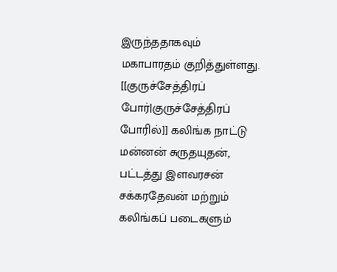இருந்ததாகவும் மகாபாரதம் குறித்துள்ளது.
[[குருச்சேத்திரப் போர்|குருச்சேத்திரப் போரில்]] கலிங்க நாட்டு மன்னன் சுருதயுதன், பட்டத்து இளவரசன் சக்கரதேவன் மற்றும் கலிங்கப் படைகளும்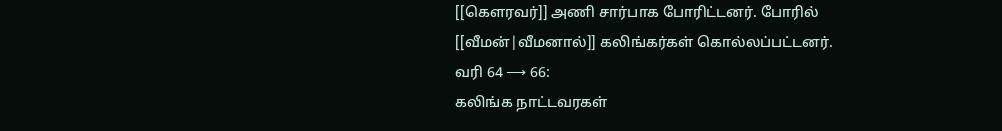[[கௌரவர்]] அணி சார்பாக போரிட்டனர். போரில் [[வீமன்|வீமனால்]] கலிங்கர்கள் கொல்லப்பட்டனர்.
வரி 64 ⟶ 66:
கலிங்க நாட்டவரகள்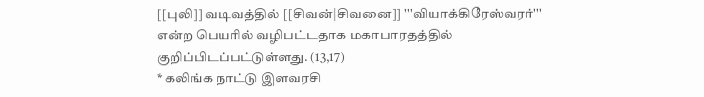[[புலி]] வடிவத்தில் [[சிவன்|சிவனை]] '''வியாக்கிரேஸ்வரர்''' என்ற பெயரில் வழிபட்டதாக மகாபாரதத்தில் குறிப்பிடப்பட்டுள்ளது. (13,17)
* கலிங்க நாட்டு இளவரசி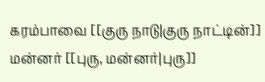கரம்பாவை [[குரு நாடு|குரு நாட்டின்]] மன்னர் [[புரு, மன்னர்|புரு]]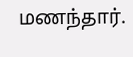மணந்தார்.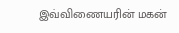இவ்விணையரின் மகன்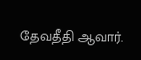தேவதீதி ஆவார்.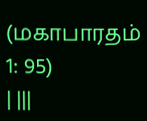(மகாபாரதம் 1: 95)
| |||